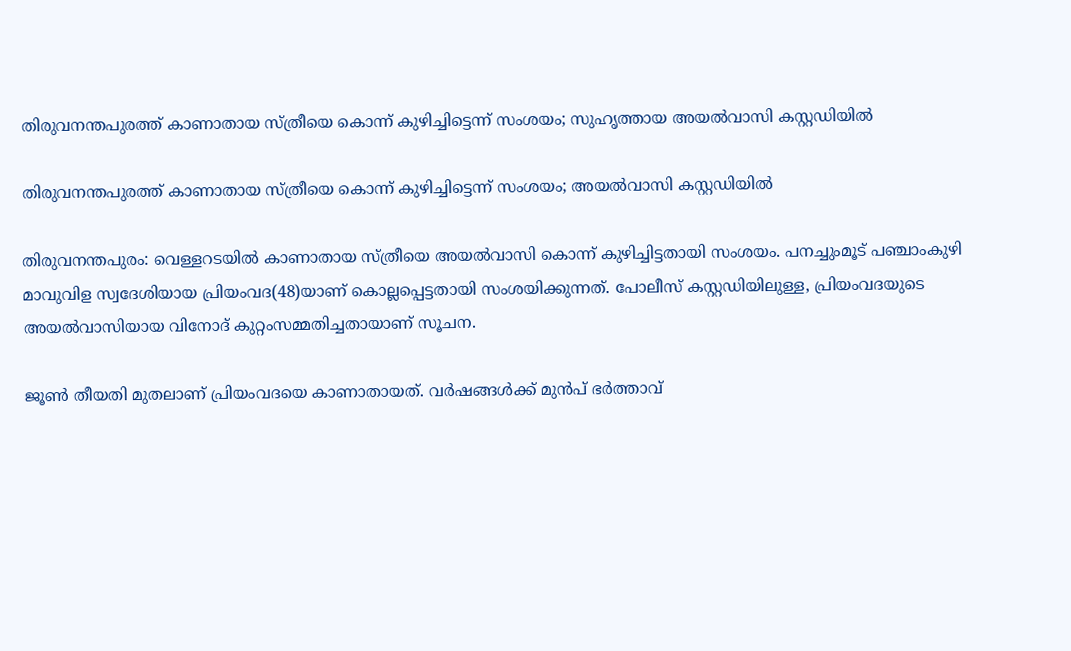തിരുവനന്തപുരത്ത് കാണാതായ സ്ത്രീയെ കൊന്ന് കുഴിച്ചിട്ടെന്ന് സംശയം; സുഹൃത്തായ അയല്‍വാസി കസ്റ്റഡിയിൽ

തിരുവനന്തപുരത്ത് കാണാതായ സ്ത്രീയെ കൊന്ന് കുഴിച്ചിട്ടെന്ന് സംശയം; അയല്‍വാസി കസ്റ്റഡിയിൽ

തിരുവനന്തപുരം: വെള്ളറടയില്‍ കാണാതായ സ്ത്രീയെ അയല്‍വാസി കൊന്ന് കുഴിച്ചിട്ടതായി സംശയം. പനച്ചുംമൂട് പഞ്ചാംകുഴി മാവുവിള സ്വദേശിയായ പ്രിയംവദ(48)യാണ് കൊല്ലപ്പെട്ടതായി സംശയിക്കുന്നത്. പോലീസ് കസ്റ്റഡിയിലുള്ള, പ്രിയംവദയുടെ അയല്‍വാസിയായ വിനോദ് കുറ്റംസമ്മതിച്ചതായാണ് സൂചന.

ജൂണ്‍ തീയതി മുതലാണ് പ്രിയംവദയെ കാണാതായത്. വര്‍ഷങ്ങള്‍ക്ക് മുന്‍പ് ഭര്‍ത്താവ്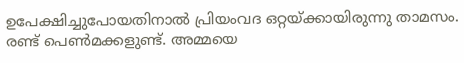ഉപേക്ഷിച്ചുപോയതിനാല്‍ പ്രിയംവദ ഒറ്റയ്ക്കായിരുന്നു താമസം. രണ്ട് പെണ്‍മക്കളുണ്ട്. അമ്മയെ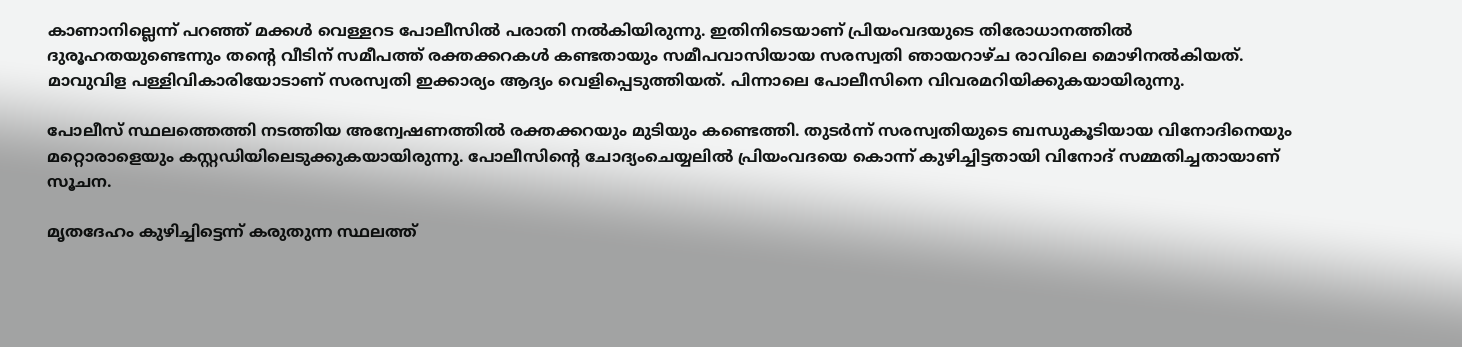കാണാനില്ലെന്ന് പറഞ്ഞ് മക്കള്‍ വെള്ളറട പോലീസില്‍ പരാതി നല്‍കിയിരുന്നു. ഇതിനിടെയാണ് പ്രിയംവദയുടെ തിരോധാനത്തില്‍ ദുരൂഹതയുണ്ടെന്നും തന്റെ വീടിന് സമീപത്ത് രക്തക്കറകള്‍ കണ്ടതായും സമീപവാസിയായ സരസ്വതി ഞായറാഴ്ച രാവിലെ മൊഴിനല്‍കിയത്. മാവുവിള പള്ളിവികാരിയോടാണ് സരസ്വതി ഇക്കാര്യം ആദ്യം വെളിപ്പെടുത്തിയത്. പിന്നാലെ പോലീസിനെ വിവരമറിയിക്കുകയായിരുന്നു.

പോലീസ് സ്ഥലത്തെത്തി നടത്തിയ അന്വേഷണത്തില്‍ രക്തക്കറയും മുടിയും കണ്ടെത്തി. തുടര്‍ന്ന് സരസ്വതിയുടെ ബന്ധുകൂടിയായ വിനോദിനെയും മറ്റൊരാളെയും കസ്റ്റഡിയിലെടുക്കുകയായിരുന്നു. പോലീസിന്റെ ചോദ്യംചെയ്യലില്‍ പ്രിയംവദയെ കൊന്ന് കുഴിച്ചിട്ടതായി വിനോദ് സമ്മതിച്ചതായാണ് സൂചന.

മൃതദേഹം കുഴിച്ചിട്ടെന്ന് കരുതുന്ന സ്ഥലത്ത്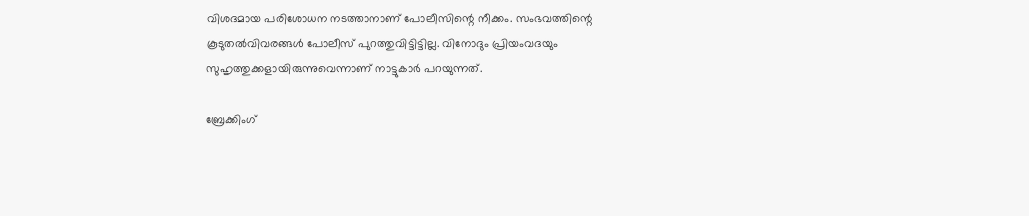വിശദമായ പരിശോധന നടത്താനാണ് പോലീസിന്റെ നീക്കം. സംഭവത്തിന്റെ കൂടുതല്‍വിവരങ്ങള്‍ പോലീസ് പുറത്തുവിട്ടിട്ടില്ല. വിനോദും പ്രിയംവദയും സുഹൃത്തുക്കളായിരുന്നുവെന്നാണ് നാട്ടുകാര്‍ പറയുന്നത്.

ബ്രേക്കിംഗ്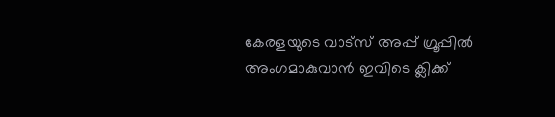കേരളയുടെ വാട്സ് അപ്പ് ഗ്രൂപ്പിൽ അംഗമാകുവാൻ ഇവിടെ ക്ലിക്ക്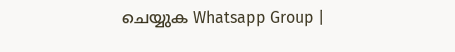ചെയ്യുക Whatsapp Group |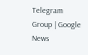Telegram Group | Google News